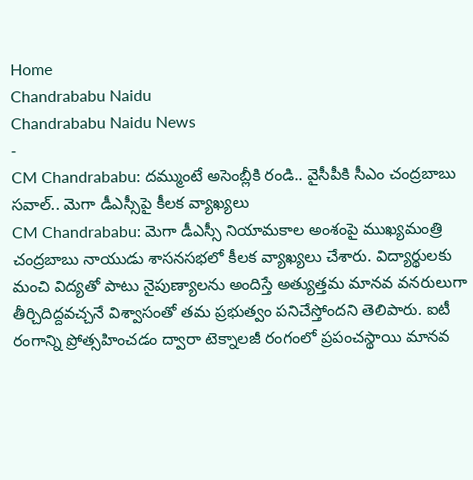Home
Chandrababu Naidu
Chandrababu Naidu News
-
CM Chandrababu: దమ్ముంటే అసెంబ్లీకి రండి.. వైసీపీకి సీఎం చంద్రబాబు సవాల్.. మెగా డీఎస్సీపై కీలక వ్యాఖ్యలు
CM Chandrababu: మెగా డీఎస్సీ నియామకాల అంశంపై ముఖ్యమంత్రి చంద్రబాబు నాయుడు శాసనసభలో కీలక వ్యాఖ్యలు చేశారు. విద్యార్థులకు మంచి విద్యతో పాటు నైపుణ్యాలను అందిస్తే అత్యుత్తమ మానవ వనరులుగా తీర్చిదిద్దవచ్చనే విశ్వాసంతో తమ ప్రభుత్వం పనిచేస్తోందని తెలిపారు. ఐటీ రంగాన్ని ప్రోత్సహించడం ద్వారా టెక్నాలజీ రంగంలో ప్రపంచస్థాయి మానవ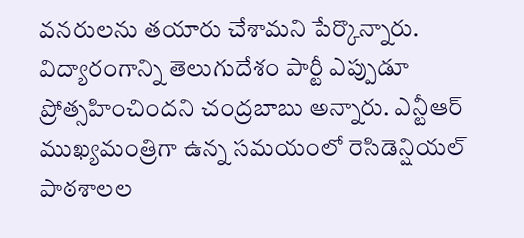వనరులను తయారు చేశామని పేర్కొన్నారు. విద్యారంగాన్ని తెలుగుదేశం పార్టీ ఎప్పుడూ ప్రోత్సహించిందని చంద్రబాబు అన్నారు. ఎన్టీఆర్ ముఖ్యమంత్రిగా ఉన్న సమయంలో రెసిడెన్షియల్ పాఠశాలల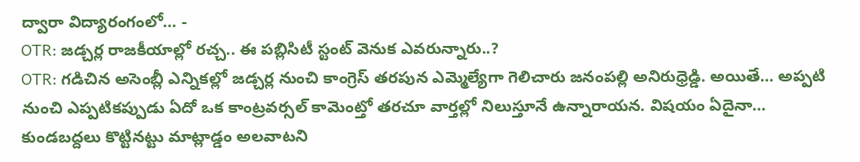ద్వారా విద్యారంగంలో… -
OTR: జడ్చర్ల రాజకీయాల్లో రచ్చ.. ఈ పబ్లిసిటీ స్టంట్ వెనుక ఎవరున్నారు..?
OTR: గడిచిన అసెంబ్లీ ఎన్నికల్లో జడ్చర్ల నుంచి కాంగ్రెస్ తరపున ఎమ్మెల్యేగా గెలిచారు జనంపల్లి అనిరుధ్రెడ్డి. అయితే… అప్పటి నుంచి ఎప్పటికప్పుడు ఏదో ఒక కాంట్రవర్సల్ కామెంట్తో తరచూ వార్తల్లో నిలుస్తూనే ఉన్నారాయన. విషయం ఏదైనా… కుండబద్దలు కొట్టినట్టు మాట్లాడ్డం అలవాటని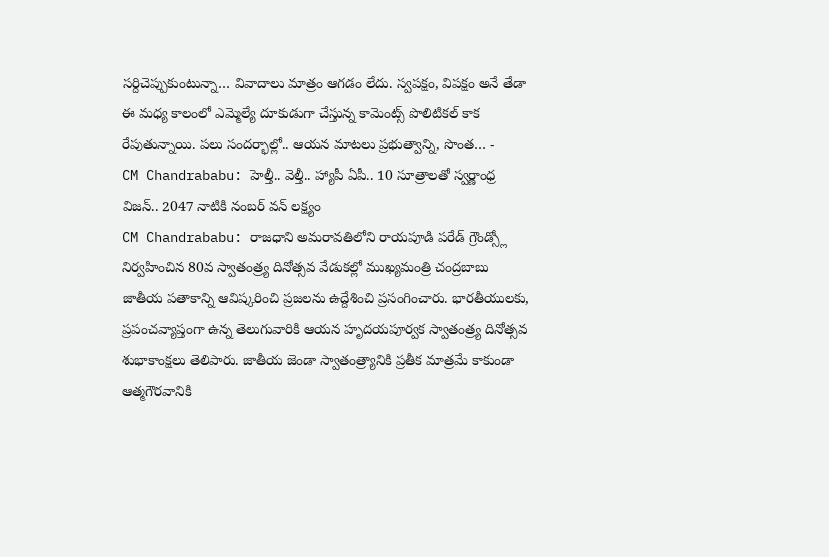సర్దిచెప్పుకుంటున్నా… వివాదాలు మాత్రం ఆగడం లేదు. స్వపక్షం, విపక్షం అనే తేడా ఈ మధ్య కాలంలో ఎమ్మెల్యే దూకుడుగా చేస్తున్న కామెంట్స్ పొలిటికల్ కాక రేపుతున్నాయి. పలు సందర్భాల్లో.. ఆయన మాటలు ప్రభుత్వాన్ని, సొంత… -
CM Chandrababu: హెల్తీ.. వెల్తీ.. హ్యాపీ ఏపీ.. 10 సూత్రాలతో స్వర్ణాంధ్ర విజన్.. 2047 నాటికి నంబర్ వన్ లక్ష్యం
CM Chandrababu: రాజధాని అమరావతిలోని రాయపూడి పరేడ్ గ్రౌండ్స్లో నిర్వహించిన 80వ స్వాతంత్ర్య దినోత్సవ వేడుకల్లో ముఖ్యమంత్రి చంద్రబాబు జాతీయ పతాకాన్ని ఆవిష్కరించి ప్రజలను ఉద్దేశించి ప్రసంగించారు. భారతీయులకు, ప్రపంచవ్యాప్తంగా ఉన్న తెలుగువారికి ఆయన హృదయపూర్వక స్వాతంత్ర్య దినోత్సవ శుభాకాంక్షలు తెలిపారు. జాతీయ జెండా స్వాతంత్ర్యానికి ప్రతీక మాత్రమే కాకుండా ఆత్మగౌరవానికి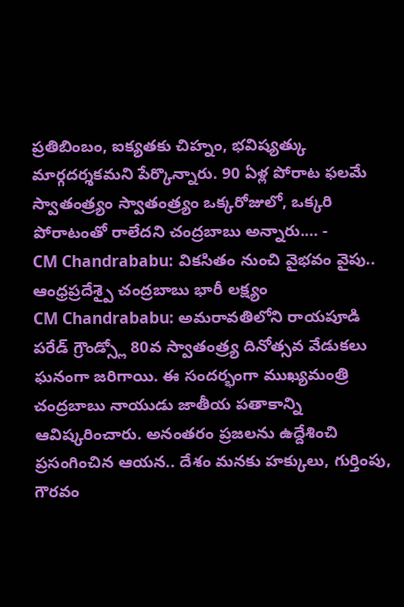ప్రతిబింబం, ఐక్యతకు చిహ్నం, భవిష్యత్కు మార్గదర్శకమని పేర్కొన్నారు. 90 ఏళ్ల పోరాట ఫలమే స్వాతంత్ర్యం స్వాతంత్ర్యం ఒక్కరోజులో, ఒక్కరి పోరాటంతో రాలేదని చంద్రబాబు అన్నారు.… -
CM Chandrababu: వికసితం నుంచి వైభవం వైపు.. ఆంధ్రప్రదేశ్పై చంద్రబాబు భారీ లక్ష్యం
CM Chandrababu: అమరావతిలోని రాయపూడి పరేడ్ గ్రౌండ్స్లో 80వ స్వాతంత్ర్య దినోత్సవ వేడుకలు ఘనంగా జరిగాయి. ఈ సందర్భంగా ముఖ్యమంత్రి చంద్రబాబు నాయుడు జాతీయ పతాకాన్ని ఆవిష్కరించారు. అనంతరం ప్రజలను ఉద్దేశించి ప్రసంగించిన ఆయన.. దేశం మనకు హక్కులు, గుర్తింపు, గౌరవం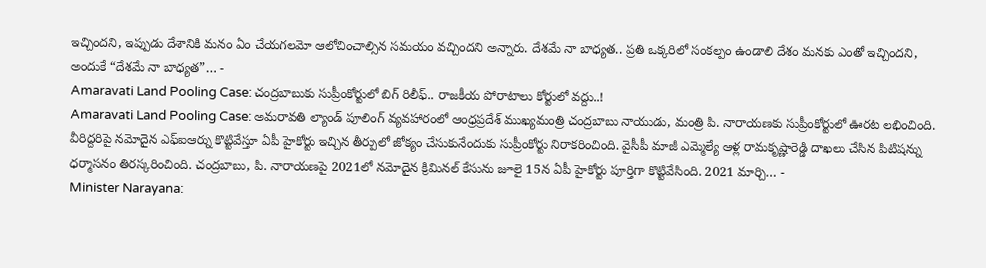ఇచ్చిందని, ఇప్పుడు దేశానికి మనం ఏం చేయగలమో ఆలోచించాల్సిన సమయం వచ్చిందని అన్నారు. దేశమే నా బాధ్యత.. ప్రతి ఒక్కరిలో సంకల్పం ఉండాలి దేశం మనకు ఎంతో ఇచ్చిందని, అందుకే “దేశమే నా బాధ్యత”… -
Amaravati Land Pooling Case: చంద్రబాబుకు సుప్రీంకోర్టులో బిగ్ రిలీఫ్.. రాజకీయ పోరాటాలు కోర్టులో వద్దు..!
Amaravati Land Pooling Case: అమరావతి ల్యాండ్ పూలింగ్ వ్యవహారంలో ఆంధ్రప్రదేశ్ ముఖ్యమంత్రి చంద్రబాబు నాయుడు, మంత్రి పి. నారాయణకు సుప్రీంకోర్టులో ఊరట లభించింది. వీరిద్దరిపై నమోదైన ఎఫ్ఐఆర్ను కొట్టివేస్తూ ఏపీ హైకోర్టు ఇచ్చిన తీర్పులో జోక్యం చేసుకునేందుకు సుప్రీంకోర్టు నిరాకరించింది. వైసీపీ మాజీ ఎమ్మెల్యే ఆళ్ల రామకృష్ణారెడ్డి దాఖలు చేసిన పిటిషన్ను ధర్మాసనం తిరస్కరించింది. చంద్రబాబు, పి. నారాయణపై 2021లో నమోదైన క్రిమినల్ కేసును జూలై 15న ఏపీ హైకోర్టు పూర్తిగా కొట్టివేసింది. 2021 మార్చి… -
Minister Narayana: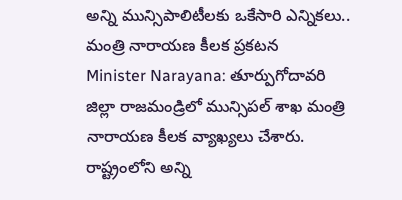అన్ని మున్సిపాలిటీలకు ఒకేసారి ఎన్నికలు.. మంత్రి నారాయణ కీలక ప్రకటన
Minister Narayana: తూర్పుగోదావరి జిల్లా రాజమండ్రిలో మున్సిపల్ శాఖ మంత్రి నారాయణ కీలక వ్యాఖ్యలు చేశారు. రాష్ట్రంలోని అన్ని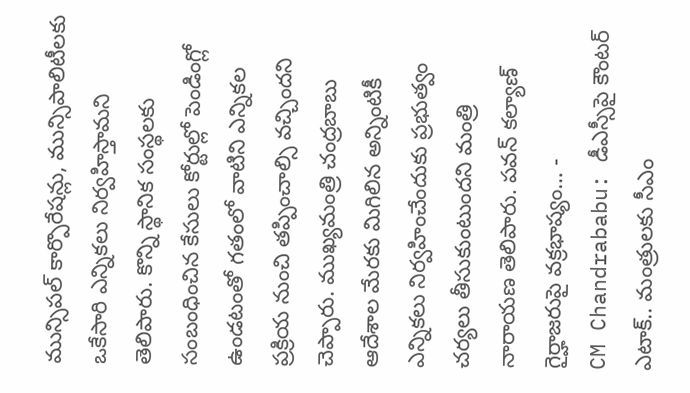మున్సిపల్ కార్పొరేషన్లు, మున్సిపాలిటీలకు ఒకేసారి ఎన్నికలు నిర్వహిస్తామని తెలిపారు. కొన్ని స్థానిక సంస్థలకు సంబంధించిన కేసులు కోర్టుల్లో పెండింగ్లో ఉండటంతో గతంలో వాటిని ఎన్నికల ప్రక్రియ నుంచి తప్పించాల్సి వచ్చిందని చెప్పారు. ముఖ్యమంత్రి చంద్రబాబు ఆదేశాల మేరకు మిగిలిన అన్నింటికీ ఎన్నికలు నిర్వహించేందుకు ప్రభుత్వం చర్యలు తీసుకుంటుందని మంత్రి నారాయణ తెలిపారు. పవన్ కల్యాణ్ గైర్హాజరుపై వక్రభాష్యం… -
CM Chandrababu: డీఎస్సీపై కౌంటర్ ఎటాక్.. మంత్రులకు సీఎం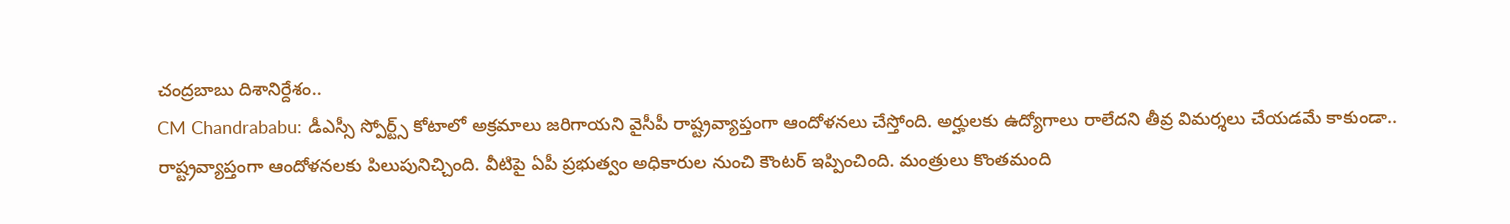చంద్రబాబు దిశానిర్దేశం..
CM Chandrababu: డీఎస్సీ స్పోర్ట్స్ కోటాలో అక్రమాలు జరిగాయని వైసీపీ రాష్ట్రవ్యాప్తంగా ఆందోళనలు చేస్తోంది. అర్హులకు ఉద్యోగాలు రాలేదని తీవ్ర విమర్శలు చేయడమే కాకుండా.. రాష్ట్రవ్యాప్తంగా ఆందోళనలకు పిలుపునిచ్చింది. వీటిపై ఏపీ ప్రభుత్వం అధికారుల నుంచి కౌంటర్ ఇప్పించింది. మంత్రులు కొంతమంది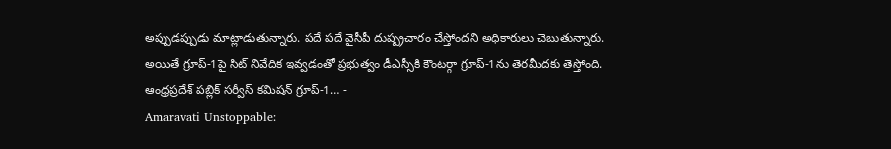అప్పుడప్పుడు మాట్లాడుతున్నారు. పదే పదే వైసీపీ దుష్ప్రచారం చేస్తోందని అధికారులు చెబుతున్నారు. అయితే గ్రూప్-1పై సిట్ నివేదిక ఇవ్వడంతో ప్రభుత్వం డీఎస్సీకి కౌంటర్గా గ్రూప్-1ను తెరమీదకు తెస్తోంది. ఆంధ్రప్రదేశ్ పబ్లిక్ సర్వీస్ కమిషన్ గ్రూప్-1… -
Amaravati Unstoppable: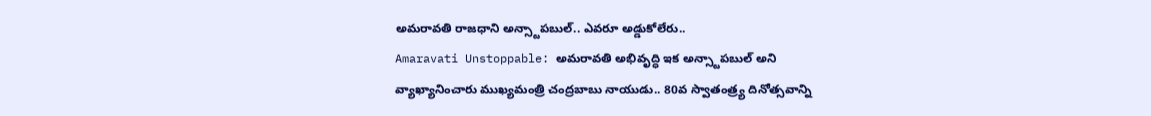అమరావతి రాజధాని అన్స్టాపబుల్.. ఎవరూ అడ్డుకోలేరు..
Amaravati Unstoppable: అమరావతి అభివృద్ధి ఇక అన్స్టాపబుల్ అని వ్యాఖ్యానించారు ముఖ్యమంత్రి చంద్రబాబు నాయుడు.. 80వ స్వాతంత్ర్య దినోత్సవాన్ని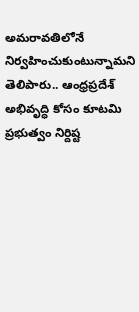అమరావతిలోనే నిర్వహించుకుంటున్నామని తెలిపారు.. ఆంధ్రప్రదేశ్ అభివృద్ధి కోసం కూటమి ప్రభుత్వం నిర్దిష్ట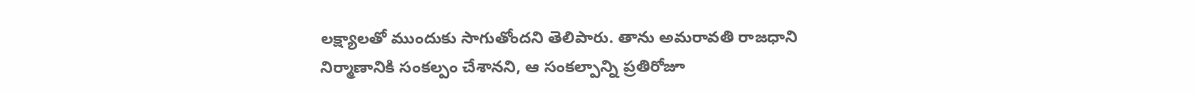లక్ష్యాలతో ముందుకు సాగుతోందని తెలిపారు. తాను అమరావతి రాజధాని నిర్మాణానికి సంకల్పం చేశానని, ఆ సంకల్పాన్ని ప్రతిరోజూ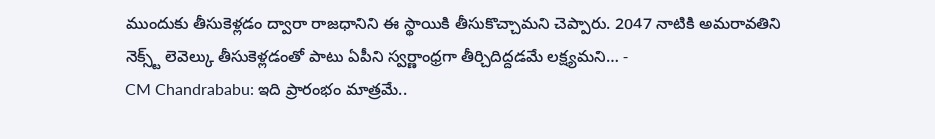ముందుకు తీసుకెళ్లడం ద్వారా రాజధానిని ఈ స్థాయికి తీసుకొచ్చామని చెప్పారు. 2047 నాటికి అమరావతిని నెక్స్ట్ లెవెల్కు తీసుకెళ్లడంతో పాటు ఏపీని స్వర్ణాంధ్రగా తీర్చిదిద్దడమే లక్ష్యమని… -
CM Chandrababu: ఇది ప్రారంభం మాత్రమే..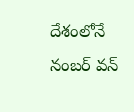దేశంలోనే నంబర్ వన్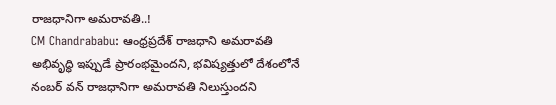రాజధానిగా అమరావతి..!
CM Chandrababu: ఆంధ్రప్రదేశ్ రాజధాని అమరావతి అభివృద్ధి ఇప్పుడే ప్రారంభమైందని, భవిష్యత్తులో దేశంలోనే నంబర్ వన్ రాజధానిగా అమరావతి నిలుస్తుందని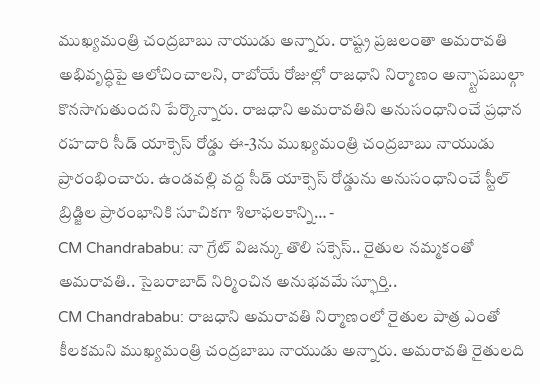ముఖ్యమంత్రి చంద్రబాబు నాయుడు అన్నారు. రాష్ట్ర ప్రజలంతా అమరావతి అభివృద్ధిపై ఆలోచించాలని, రాబోయే రోజుల్లో రాజధాని నిర్మాణం అన్స్టాపబుల్గా కొనసాగుతుందని పేర్కొన్నారు. రాజధాని అమరావతిని అనుసంధానించే ప్రధాన రహదారి సీడ్ యాక్సెస్ రోడ్డు ఈ-3ను ముఖ్యమంత్రి చంద్రబాబు నాయుడు ప్రారంభించారు. ఉండవల్లి వద్ద సీడ్ యాక్సెస్ రోడ్డును అనుసంధానించే స్టీల్ బ్రిడ్జిల ప్రారంభానికి సూచికగా శిలాఫలకాన్ని… -
CM Chandrababu: నా గ్రేట్ విజన్కు తొలి సక్సెస్.. రైతుల నమ్మకంతో అమరావతి.. సైబరాబాద్ నిర్మించిన అనుభవమే స్ఫూర్తి..
CM Chandrababu: రాజధాని అమరావతి నిర్మాణంలో రైతుల పాత్ర ఎంతో కీలకమని ముఖ్యమంత్రి చంద్రబాబు నాయుడు అన్నారు. అమరావతి రైతులది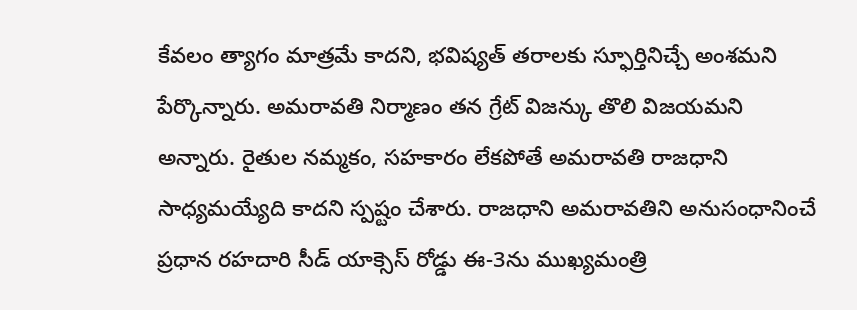కేవలం త్యాగం మాత్రమే కాదని, భవిష్యత్ తరాలకు స్ఫూర్తినిచ్చే అంశమని పేర్కొన్నారు. అమరావతి నిర్మాణం తన గ్రేట్ విజన్కు తొలి విజయమని అన్నారు. రైతుల నమ్మకం, సహకారం లేకపోతే అమరావతి రాజధాని సాధ్యమయ్యేది కాదని స్పష్టం చేశారు. రాజధాని అమరావతిని అనుసంధానించే ప్రధాన రహదారి సీడ్ యాక్సెస్ రోడ్డు ఈ-3ను ముఖ్యమంత్రి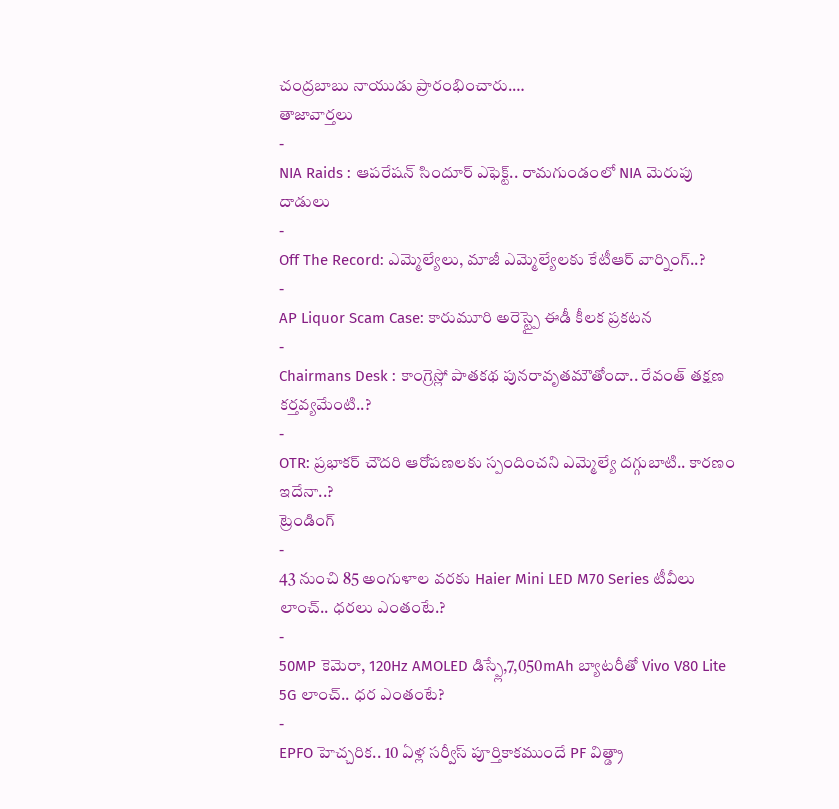చంద్రబాబు నాయుడు ప్రారంభించారు.…
తాజావార్తలు
-
NIA Raids : ఆపరేషన్ సిందూర్ ఎఫెక్ట్.. రామగుండంలో NIA మెరుపు దాడులు
-
Off The Record: ఎమ్మెల్యేలు, మాజీ ఎమ్మెల్యేలకు కేటీఆర్ వార్నింగ్..?
-
AP Liquor Scam Case: కారుమూరి అరెస్ట్పై ఈడీ కీలక ప్రకటన
-
Chairmans Desk : కాంగ్రెస్లో పాతకథ పునరావృతమౌతోందా.. రేవంత్ తక్షణ కర్తవ్యమేంటి..?
-
OTR: ప్రభాకర్ చౌదరి ఆరోపణలకు స్పందించని ఎమ్మెల్యే దగ్గుబాటి.. కారణం ఇదేనా..?
ట్రెండింగ్
-
43 నుంచి 85 అంగుళాల వరకు Haier Mini LED M70 Series టీవీలు లాంచ్.. ధరలు ఎంతంటే.?
-
50MP కెమెరా, 120Hz AMOLED డిస్ప్లే,7,050mAh బ్యాటరీతో Vivo V80 Lite 5G లాంచ్.. ధర ఎంతంటే?
-
EPFO హెచ్చరిక.. 10 ఏళ్ల సర్వీస్ పూర్తికాకముందే PF విత్డ్రా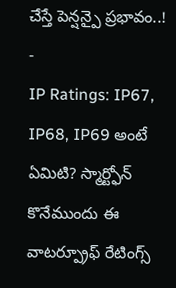చేస్తే పెన్షన్పై ప్రభావం..!
-
IP Ratings: IP67, IP68, IP69 అంటే ఏమిటి? స్మార్ట్ఫోన్ కొనేముందు ఈ వాటర్ప్రూఫ్ రేటింగ్స్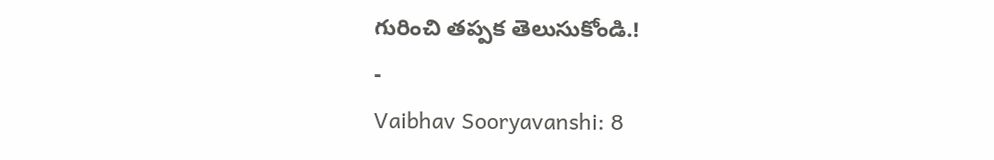గురించి తప్పక తెలుసుకోండి.!
-
Vaibhav Sooryavanshi: 8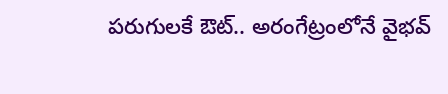పరుగులకే ఔట్.. అరంగేట్రంలోనే వైభవ్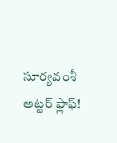సూర్యవంశీ అట్టర్ ఫ్లాఫ్!